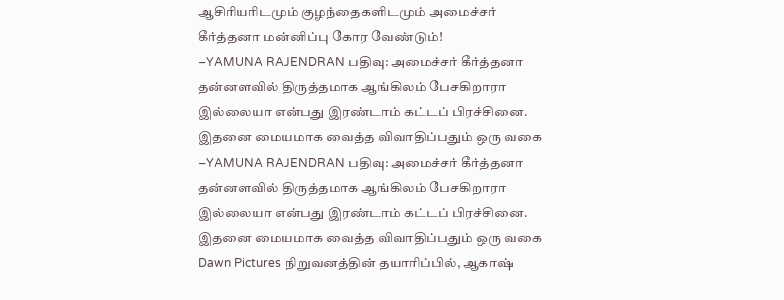ஆசிரியரிடமும் குழந்தைகளிடமும் அமைச்சர் கீர்த்தனா மன்னிப்பு கோர வேண்டும்!
–YAMUNA RAJENDRAN பதிவு: அமைச்சர் கீர்த்தனா தன்னளவில் திருத்தமாக ஆங்கிலம் பேசகிறாரா இல்லையா என்பது இரண்டாம் கட்டப் பிரச்சினை. இதனை மையமாக வைத்த விவாதிப்பதும் ஒரு வகை
–YAMUNA RAJENDRAN பதிவு: அமைச்சர் கீர்த்தனா தன்னளவில் திருத்தமாக ஆங்கிலம் பேசகிறாரா இல்லையா என்பது இரண்டாம் கட்டப் பிரச்சினை. இதனை மையமாக வைத்த விவாதிப்பதும் ஒரு வகை
Dawn Pictures நிறுவனத்தின் தயாரிப்பில், ஆகாஷ்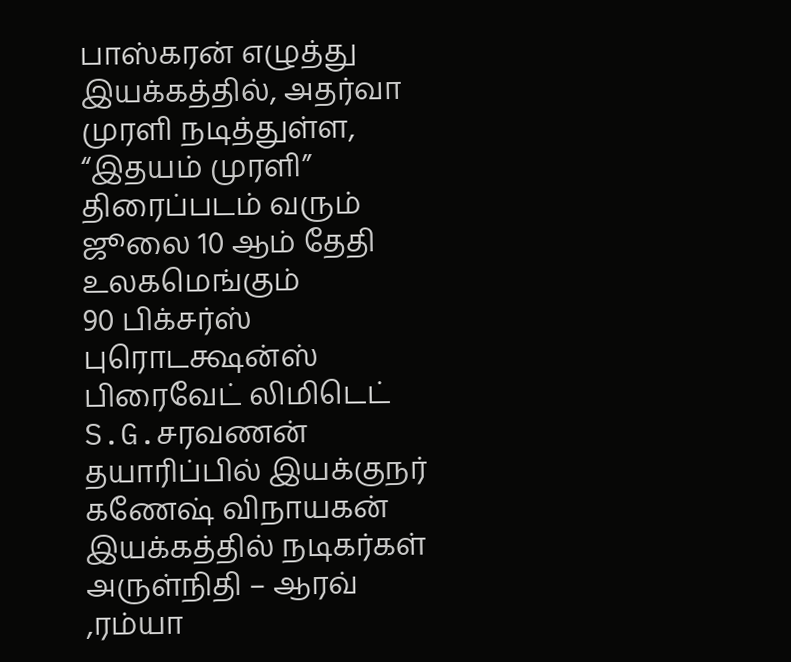பாஸ்கரன் எழுத்து இயக்கத்தில், அதர்வா முரளி நடித்துள்ள, “இதயம் முரளி” திரைப்படம் வரும் ஜூலை 10 ஆம் தேதி உலகமெங்கும்
90 பிக்சர்ஸ் புரொடக்ஷன்ஸ் பிரைவேட் லிமிடெட் S.G.சரவணன் தயாரிப்பில் இயக்குநர் கணேஷ் விநாயகன் இயக்கத்தில் நடிகர்கள் அருள்நிதி – ஆரவ் ,ரம்யா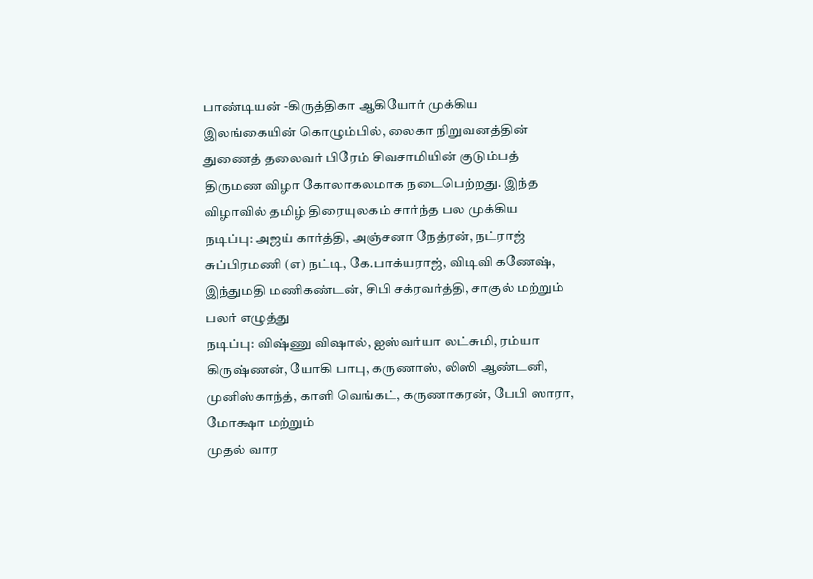பாண்டியன் -கிருத்திகா ஆகியோர் முக்கிய
இலங்கையின் கொழும்பில், லைகா நிறுவனத்தின் துணைத் தலைவர் பிரேம் சிவசாமியின் குடும்பத் திருமண விழா கோலாகலமாக நடைபெற்றது. இந்த விழாவில் தமிழ் திரையுலகம் சார்ந்த பல முக்கிய
நடிப்பு: அஜய் கார்த்தி, அஞ்சனா நேத்ரன், நட்ராஜ் சுப்பிரமணி (எ) நட்டி, கே.பாக்யராஜ், விடிவி கணேஷ், இந்துமதி மணிகண்டன், சிபி சக்ரவர்த்தி, சாகுல் மற்றும் பலர் எழுத்து
நடிப்பு: விஷ்ணு விஷால், ஐஸ்வர்யா லட்சுமி, ரம்யா கிருஷ்ணன், யோகி பாபு, கருணாஸ், லிஸி ஆண்டனி, முனிஸ்காந்த், காளி வெங்கட், கருணாகரன், பேபி ஸாரா, மோக்ஷா மற்றும்
முதல் வார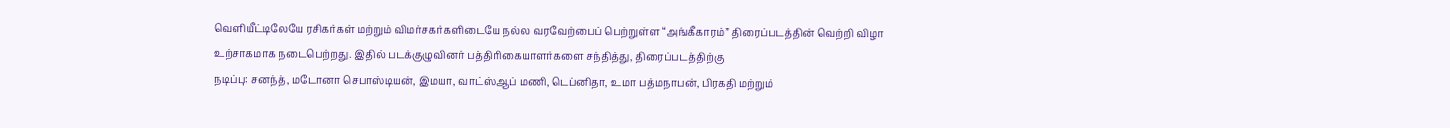வெளியீட்டிலேயே ரசிகர்கள் மற்றும் விமர்சகர்களிடையே நல்ல வரவேற்பைப் பெற்றுள்ள “அங்கீகாரம்” திரைப்படத்தின் வெற்றி விழா உற்சாகமாக நடைபெற்றது. இதில் படக்குழுவினர் பத்திரிகையாளர்களை சந்தித்து, திரைப்படத்திற்கு
நடிப்பு: சனந்த், மடோனா செபாஸ்டியன், இமயா, வாட்ஸ்ஆப் மணி, டெப்னிதா, உமா பத்மநாபன், பிரகதி மற்றும்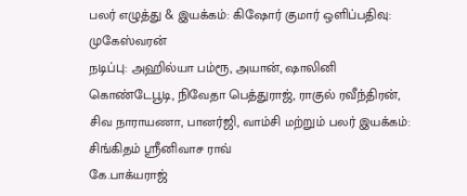பலர் எழுத்து & இயக்கம்: கிஷோர் குமார் ஒளிப்பதிவு: முகேஸ்வரன்
நடிப்பு: அஹில்யா பம்ரூ, அயான், ஷாலினி கொண்டேபூடி, நிவேதா பெத்துராஜ், ராகுல் ரவீந்திரன், சிவ நாராயணா, பானர்ஜி, வாம்சி மற்றும் பலர் இயக்கம்: சிங்கிதம் ஸ்ரீனிவாச ராவ்
கே.பாக்யராஜ்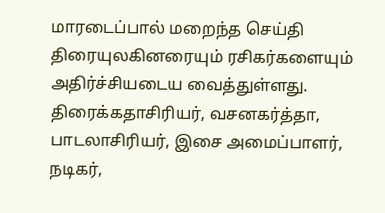மாரடைப்பால் மறைந்த செய்தி திரையுலகினரையும் ரசிகர்களையும் அதிர்ச்சியடைய வைத்துள்ளது. திரைக்கதாசிரியர், வசனகர்த்தா, பாடலாசிரியர், இசை அமைப்பாளர், நடிகர்,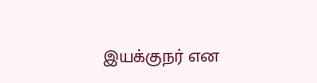இயக்குநர் என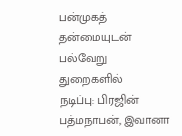பன்முகத் தன்மையுடன் பல்வேறு துறைகளில்
நடிப்பு: பிரஜின் பத்மநாபன், இவானா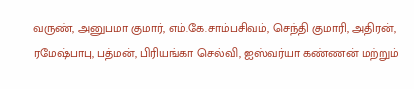வருண், அனுபமா குமார், எம்.கே.சாம்பசிவம், செந்தி குமாரி, அதிரன், ரமேஷ்பாபு, பத்மன், பிரியங்கா செல்வி, ஐஸ்வர்யா கண்ணன் மற்றும்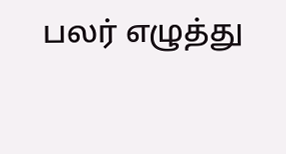பலர் எழுத்து